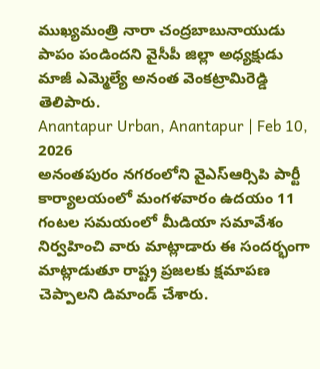ముఖ్యమంత్రి నారా చంద్రబాబునాయుడు పాపం పండిందని వైసీపీ జిల్లా అధ్యక్షుడు మాజీ ఎమ్మెల్యే అనంత వెంకట్రామిరెడ్డి తెలిపారు.
Anantapur Urban, Anantapur | Feb 10, 2026
అనంతపురం నగరంలోని వైఎస్ఆర్సిపి పార్టీ కార్యాలయంలో మంగళవారం ఉదయం 11 గంటల సమయంలో మీడియా సమావేశం నిర్వహించి వారు మాట్లాడారు ఈ సందర్భంగా మాట్లాడుతూ రాష్ట్ర ప్రజలకు క్షమాపణ చెప్పాలని డిమాండ్ చేశారు.